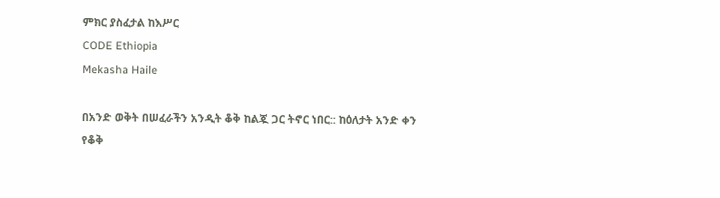ምክር ያስፈታል ከእሥር
CODE Ethiopia
Mekasha Haile

በአንድ ወቅት በሠፈራችን አንዲት ቆቅ ከልጇ ጋር ትኖር ነበር:: ከዕለታት አንድ ቀን የቆቅ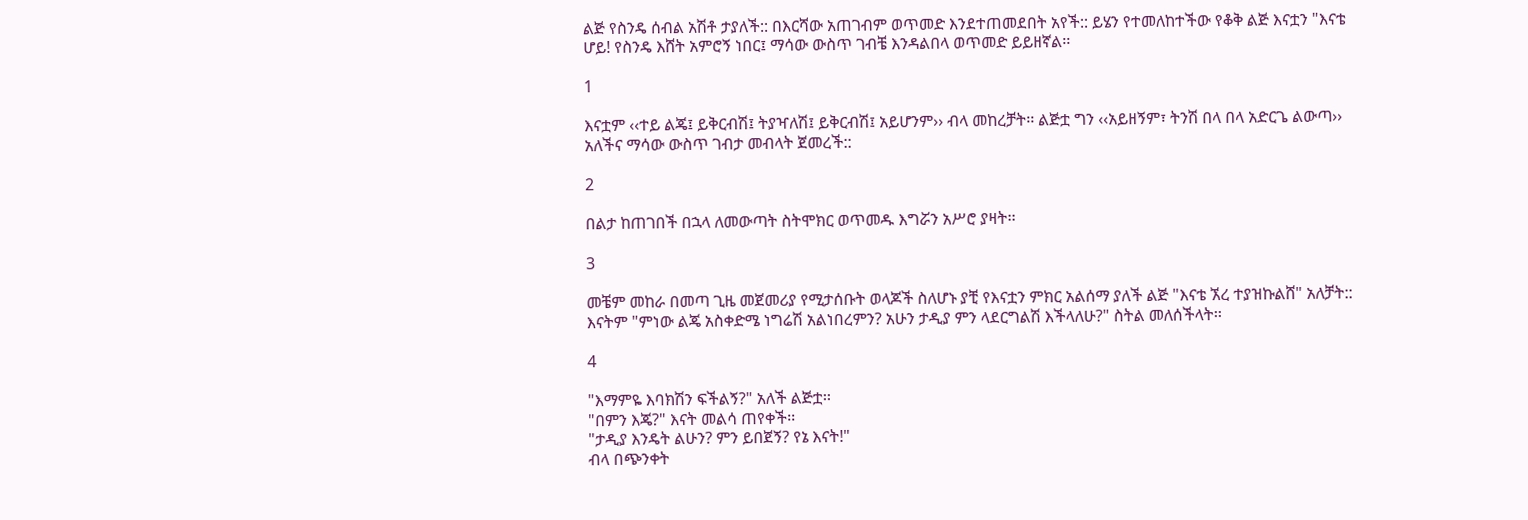ልጅ የስንዴ ሰብል አሽቶ ታያለች:: በእርሻው አጠገብም ወጥመድ እንደተጠመደበት አየች:: ይሄን የተመለከተችው የቆቅ ልጅ እናቷን "እናቴ ሆይ! የስንዴ እሸት አምሮኝ ነበር፤ ማሳው ውስጥ ገብቼ እንዳልበላ ወጥመድ ይይዘኛል፡፡

1

እናቷም ‹‹ተይ ልጄ፤ ይቅርብሽ፤ ትያዣለሽ፤ ይቅርብሽ፤ አይሆንም›› ብላ መከረቻት፡፡ ልጅቷ ግን ‹‹አይዘኝም፣ ትንሽ በላ በላ አድርጌ ልውጣ›› አለችና ማሳው ውስጥ ገብታ መብላት ጀመረች::

2

በልታ ከጠገበች በኋላ ለመውጣት ስትሞክር ወጥመዱ እግሯን አሥሮ ያዛት፡፡

3

መቼም መከራ በመጣ ጊዜ መጀመሪያ የሚታሰቡት ወላጆች ስለሆኑ ያቺ የእናቷን ምክር አልሰማ ያለች ልጅ "እናቴ ኧረ ተያዝኩልሸ" አለቻት:: እናትም "ምነው ልጄ አስቀድሜ ነግሬሽ አልነበረምን? አሁን ታዲያ ምን ላደርግልሽ እችላለሁ?" ስትል መለሰችላት፡፡

4

"እማምዬ እባክሽን ፍችልኝ?" አለች ልጅቷ፡፡
"በምን እጄ?" እናት መልሳ ጠየቀች፡፡
"ታዲያ እንዴት ልሁን? ምን ይበጀኝ? የኔ እናት!"
ብላ በጭንቀት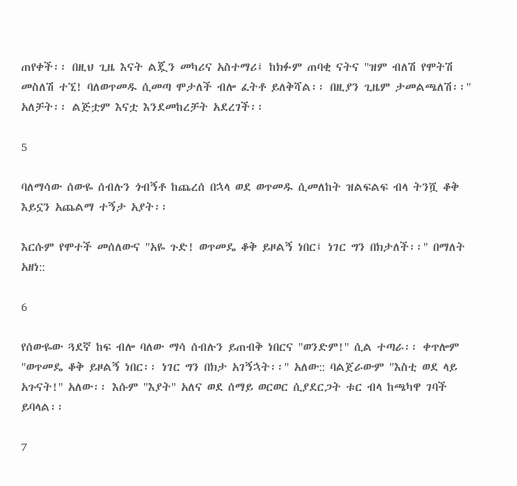ጠየቀች፡፡ በዚህ ጊዜ እናት ልጇን መካሪና አስተማሪ፤ ከክፉም ጠባቂ ናትና "ዝም ብለሽ የሞትሽ መስለሽ ተኚ! ባለወጥመዱ ሲመጣ ሞታለች ብሎ ፈትቶ ይለቅሻል፡፡ በዚያን ጊዜም ታመልጫለሽ፡፡" አለቻት፡፡ ልጅቷም እናቷ እንደመከረቻት አደረገች፡፡

5

ባለማሳው ሰውዬ ሰብሉን ጎብኝቶ ከጨረሰ በኋላ ወደ ወጥመዱ ሲመለከት ዝልፍልፍ ብላ ትንሿ ቆቅ እይኗን አጨልማ ተኝታ አያት፡፡

እርሱም የሞተች መሰለውና "አዬ ጉድ! ወጥመዴ ቆቅ ይዞልኝ ነበር፤ ነገር ግን በክታለች፡፡" በማለት አዘነ::

6

የሰውዬው ጓደኛ ከፍ ብሎ ባለው ማሳ ሰብሉን ይጠብቅ ነበርና "ወንድም!" ሲል ተጣራ፡፡ ቀጥሎም "ወጥመዴ ቆቅ ይዞልኝ ነበር፡፡ ነገር ግን በክታ አገኝኋት፡፡" አለው:: ባልጀራውም "እስቲ ወደ ላይ አጉናት!" አለው፡፡ እሱም "እያት" አለና ወደ ሰማይ ወርወር ሲያደርጋት ቱር ብላ ከጫካዋ ገባች ይባላል፡፡

7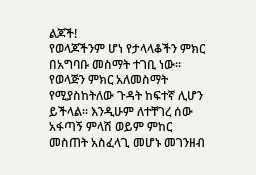ልጆች!
የወላጆችንም ሆነ የታላላቆችን ምክር በአግባቡ መስማት ተገቢ ነው፡፡ የወላጅን ምክር አለመስማት የሚያስከትለው ጉዳት ከፍተኛ ሊሆን ይችላል፡፡ እንዲሁም ለተቸገረ ሰው አፋጣኝ ምላሽ ወይም ምከር መስጠት አስፈላጊ መሆኑ መገንዘብ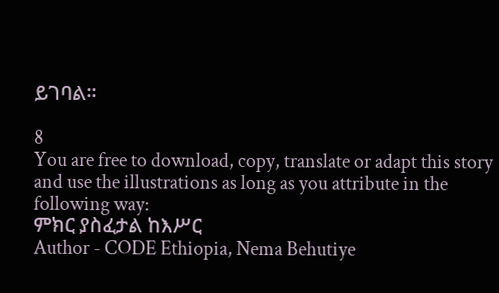ይገባል፡፡

8
You are free to download, copy, translate or adapt this story and use the illustrations as long as you attribute in the following way:
ምክር ያስፈታል ከእሥር
Author - CODE Ethiopia, Nema Behutiye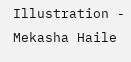Illustration - Mekasha Haile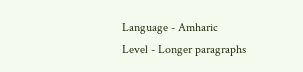Language - Amharic
Level - Longer paragraphs